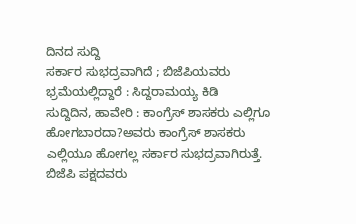ದಿನದ ಸುದ್ದಿ
ಸರ್ಕಾರ ಸುಭದ್ರವಾಗಿದೆ ; ಬಿಜೆಪಿಯವರು ಭ್ರಮೆಯಲ್ಲಿದ್ದಾರೆ : ಸಿದ್ದರಾಮಯ್ಯ ಕಿಡಿ
ಸುದ್ದಿದಿನ, ಹಾವೇರಿ : ಕಾಂಗ್ರೆಸ್ ಶಾಸಕರು ಎಲ್ಲಿಗೂ ಹೋಗಬಾರದಾ?ಅವರು ಕಾಂಗ್ರೆಸ್ ಶಾಸಕರು ಎಲ್ಲಿಯೂ ಹೋಗಲ್ಲ ಸರ್ಕಾರ ಸುಭದ್ರವಾಗಿರುತ್ತೆ. ಬಿಜೆಪಿ ಪಕ್ಷದವರು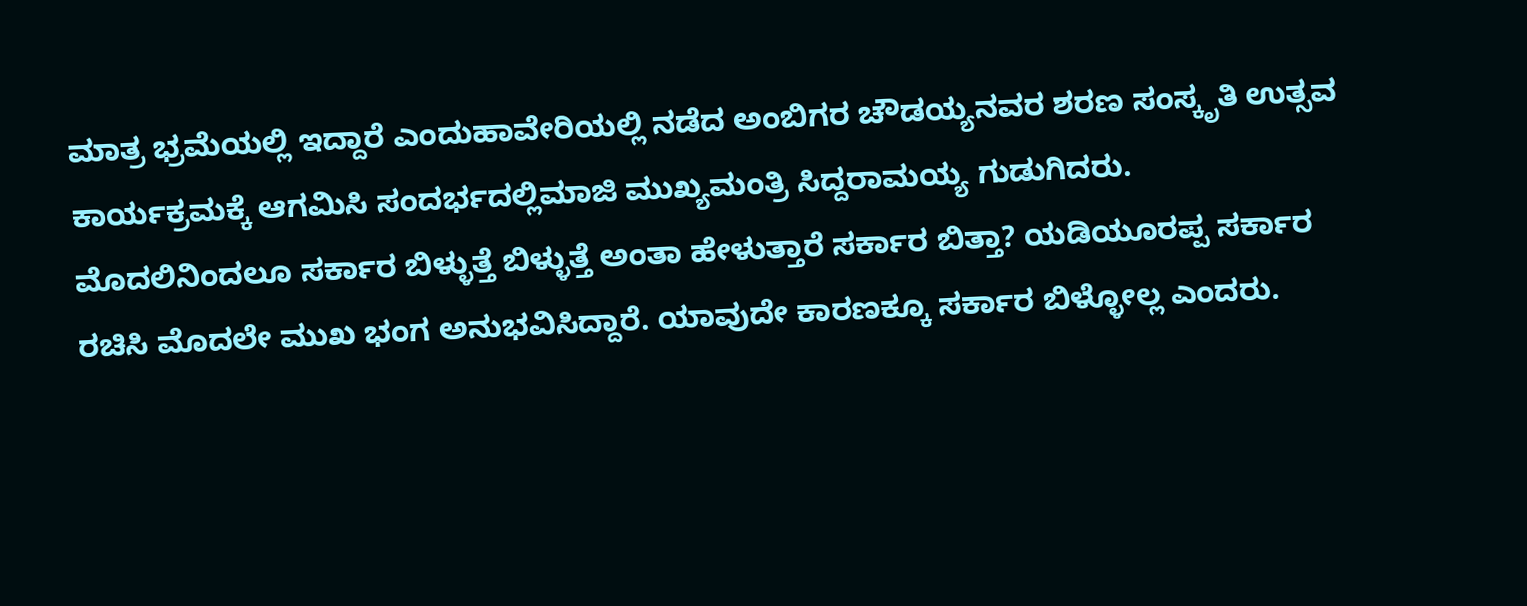ಮಾತ್ರ ಭ್ರಮೆಯಲ್ಲಿ ಇದ್ದಾರೆ ಎಂದುಹಾವೇರಿಯಲ್ಲಿ ನಡೆದ ಅಂಬಿಗರ ಚೌಡಯ್ಯನವರ ಶರಣ ಸಂಸ್ಕೃತಿ ಉತ್ಸವ ಕಾರ್ಯಕ್ರಮಕ್ಕೆ ಆಗಮಿಸಿ ಸಂದರ್ಭದಲ್ಲಿಮಾಜಿ ಮುಖ್ಯಮಂತ್ರಿ ಸಿದ್ದರಾಮಯ್ಯ ಗುಡುಗಿದರು.
ಮೊದಲಿನಿಂದಲೂ ಸರ್ಕಾರ ಬಿಳ್ಳುತ್ತೆ ಬಿಳ್ಳುತ್ತೆ ಅಂತಾ ಹೇಳುತ್ತಾರೆ ಸರ್ಕಾರ ಬಿತ್ತಾ? ಯಡಿಯೂರಪ್ಪ ಸರ್ಕಾರ ರಚಿಸಿ ಮೊದಲೇ ಮುಖ ಭಂಗ ಅನುಭವಿಸಿದ್ದಾರೆ. ಯಾವುದೇ ಕಾರಣಕ್ಕೂ ಸರ್ಕಾರ ಬಿಳ್ಳೋಲ್ಲ ಎಂದರು.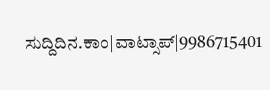ಸುದ್ದಿದಿನ.ಕಾಂ|ವಾಟ್ಸಾಪ್|9986715401